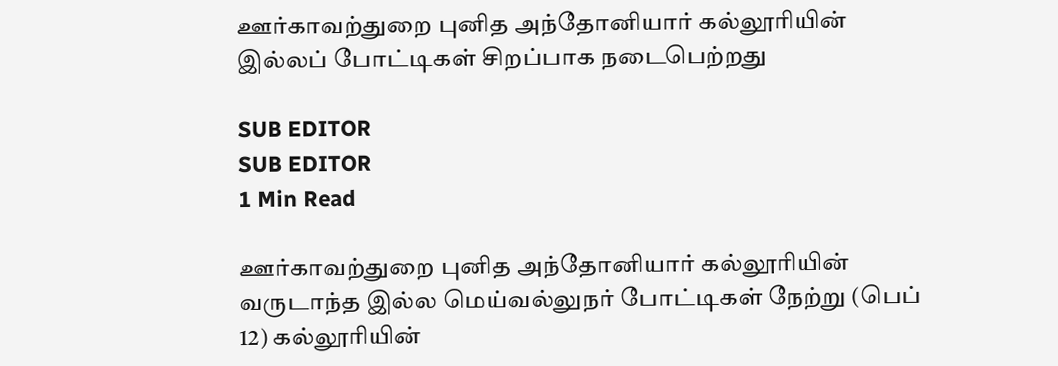ஊர்காவற்துறை புனித அந்தோனியார் கல்லூரியின் இல்லப் போட்டிகள் சிறப்பாக நடைபெற்றது

SUB EDITOR
SUB EDITOR
1 Min Read

ஊர்காவற்துறை புனித அந்தோனியார் கல்லூரியின் வருடாந்த இல்ல மெய்வல்லுநர் போட்டிகள் நேற்று (பெப் 12) கல்லூரியின்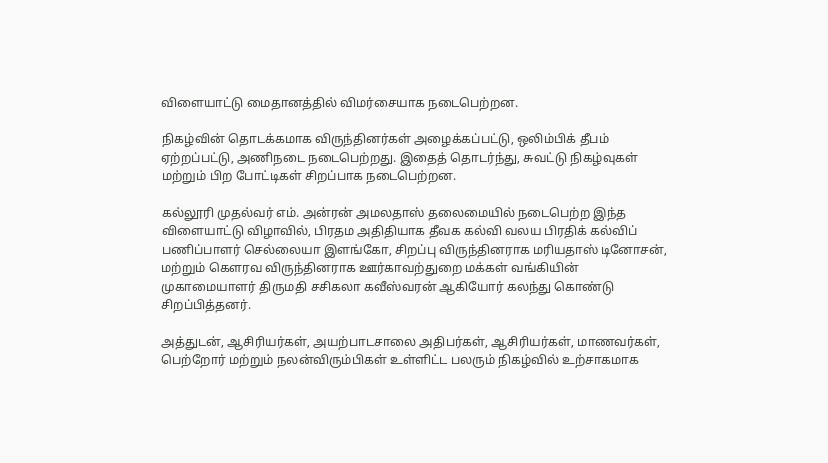விளையாட்டு மைதானத்தில் விமர்சையாக நடைபெற்றன.

நிகழ்வின் தொடக்கமாக விருந்தினர்கள் அழைக்கப்பட்டு, ஒலிம்பிக் தீபம் ஏற்றப்பட்டு, அணிநடை நடைபெற்றது. இதைத் தொடர்ந்து, சுவட்டு நிகழ்வுகள் மற்றும் பிற போட்டிகள் சிறப்பாக நடைபெற்றன.

கல்லூரி முதல்வர் எம். அன்ரன் அமலதாஸ் தலைமையில் நடைபெற்ற இந்த விளையாட்டு விழாவில், பிரதம அதிதியாக தீவக கல்வி வலய பிரதிக் கல்விப் பணிப்பாளர் செல்லையா இளங்கோ, சிறப்பு விருந்தினராக மரியதாஸ் டினோசன், மற்றும் கௌரவ விருந்தினராக ஊர்காவற்துறை மக்கள் வங்கியின் முகாமையாளர் திருமதி சசிகலா கவீஸ்வரன் ஆகியோர் கலந்து கொண்டு சிறப்பித்தனர்.

அத்துடன், ஆசிரியர்கள், அயற்பாடசாலை அதிபர்கள், ஆசிரியர்கள், மாணவர்கள், பெற்றோர் மற்றும் நலன்விரும்பிகள் உள்ளிட்ட பலரும் நிகழ்வில் உற்சாகமாக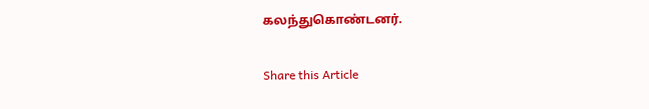கலந்துகொண்டனர்.

Share this Article